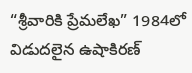“శ్రీవారికి ప్రేమలేఖ” 1984లో విడుదలైన ఉషాకిరణ్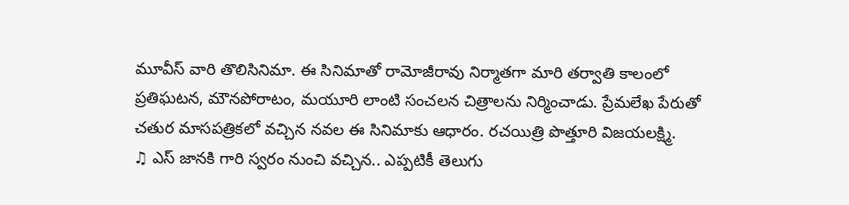మూవీస్ వారి తొలిసినిమా. ఈ సినిమాతో రామోజీరావు నిర్మాతగా మారి తర్వాతి కాలంలో ప్రతిఘటన, మౌనపోరాటం, మయూరి లాంటి సంచలన చిత్రాలను నిర్మించాడు. ప్రేమలేఖ పేరుతో చతుర మాసపత్రికలో వచ్చిన నవల ఈ సినిమాకు ఆధారం. రచయిత్రి పొత్తూరి విజయలక్ష్మి.
♫ ఎస్ జానకి గారి స్వరం నుంచి వచ్చిన.. ఎప్పటికీ తెలుగు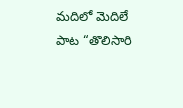మదిలో మెదిలే పాట “తొలిసారి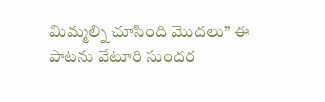మిమ్మల్ని చూసింది మొదలు” ఈ పాటను వేటూరి సుందర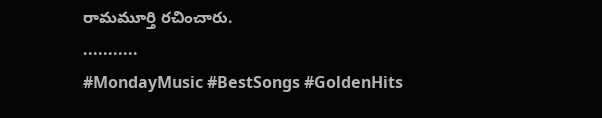రామమూర్తి రచించారు.
...........
#MondayMusic #BestSongs #GoldenHits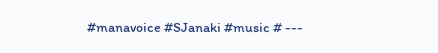#manavoice #SJanaki #music # ---